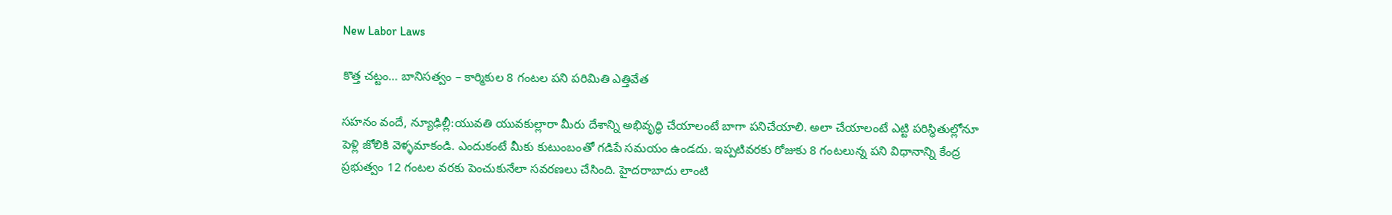New Labor Laws

కొత్త చట్టం… బానిసత్వం – కార్మికుల 8 గంటల పని పరిమితి ఎత్తివేత

సహనం వందే, న్యూఢిల్లీ:యువతి యువకుల్లారా మీరు దేశాన్ని అభివృద్ధి చేయాలంటే బాగా పనిచేయాలి. అలా చేయాలంటే ఎట్టి పరిస్థితుల్లోనూ పెళ్లి జోలికి వెళ్ళమాకండి. ఎందుకంటే మీకు కుటుంబంతో గడిపే సమయం ఉండదు. ఇప్పటివరకు రోజుకు 8 గంటలున్న పని విధానాన్ని కేంద్ర ప్రభుత్వం 12 గంటల వరకు పెంచుకునేలా సవరణలు చేసింది. హైదరాబాదు లాంటి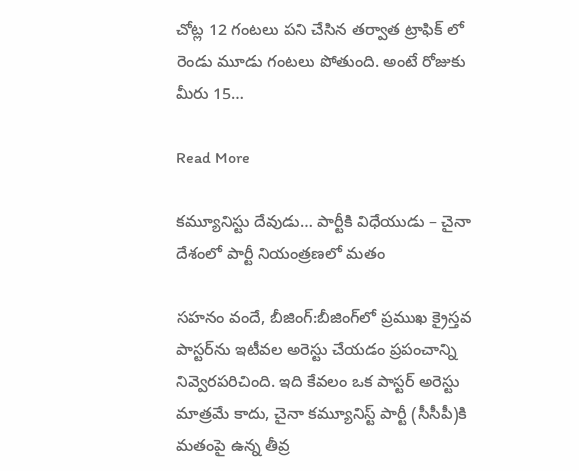చోట్ల 12 గంటలు పని చేసిన తర్వాత ట్రాఫిక్ లో రెండు మూడు గంటలు పోతుంది. అంటే రోజుకు మీరు 15…

Read More

కమ్యూనిస్టు దేవుడు… పార్టీకి విధేయుడు – చైనా దేశంలో పార్టీ నియంత్రణలో మతం

సహనం వందే, బీజింగ్:బీజింగ్‌లో ప్రముఖ క్రైస్తవ పాస్టర్‌ను ఇటీవల అరెస్టు చేయడం ప్రపంచాన్ని నివ్వెరపరిచింది. ఇది కేవలం ఒక పాస్టర్ అరెస్టు మాత్రమే కాదు, చైనా కమ్యూనిస్ట్ పార్టీ (సీసీపీ)కి మతంపై ఉన్న తీవ్ర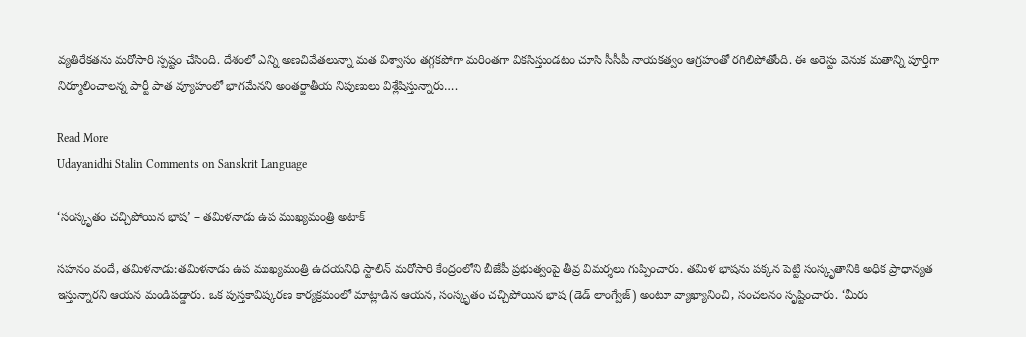వ్యతిరేకతను మరోసారి స్పష్టం చేసింది. దేశంలో ఎన్ని అణచివేతలున్నా మత విశ్వాసం తగ్గకపోగా మరింతగా వికసిస్తుండటం చూసి సీసీపీ నాయకత్వం ఆగ్రహంతో రగిలిపోతోంది. ఈ అరెస్టు వెనుక మతాన్ని పూర్తిగా నిర్మూలించాలన్న పార్టీ పాత వ్యూహంలో భాగమేనని అంతర్జాతీయ నిపుణులు విశ్లేషిస్తున్నారు….

Read More
Udayanidhi Stalin Comments on Sanskrit Language

‘సంస్కృతం చచ్చిపోయిన భాష’ – తమిళనాడు ఉప ముఖ్యమంత్రి అటాక్

సహనం వందే, తమిళనాడు:తమిళనాడు ఉప ముఖ్యమంత్రి ఉదయనిధి స్టాలిన్ మరోసారి కేంద్రంలోని బీజేపీ ప్రభుత్వంపై తీవ్ర విమర్శలు గుప్పించారు. తమిళ భాషను పక్కన పెట్టి సంస్కృతానికి అధిక ప్రాధాన్యత ఇస్తున్నారని ఆయన మండిపడ్డారు. ఒక పుస్తకావిష్కరణ కార్యక్రమంలో మాట్లాడిన ఆయన, సంస్కృతం చచ్చిపోయిన భాష (డెడ్ లాంగ్వేజ్) అంటూ వ్యాఖ్యానించి, సంచలనం సృష్టించారు. ‘మీరు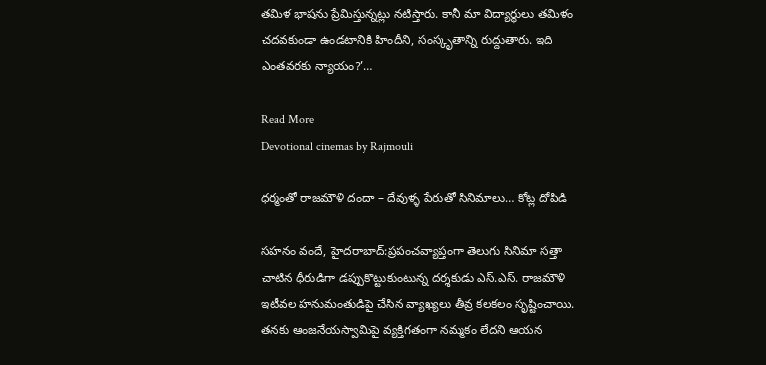తమిళ భాషను ప్రేమిస్తున్నట్లు నటిస్తారు. కానీ మా విద్యార్థులు తమిళం చదవకుండా ఉండటానికి హిందీని, సంస్కృతాన్ని రుద్దుతారు. ఇది ఎంతవరకు న్యాయం?’…

Read More
Devotional cinemas by Rajmouli

ధర్మంతో రాజమౌళి దందా – దేవుళ్ళ పేరుతో సినిమాలు… కోట్ల దోపిడి

సహనం వందే, హైదరాబాద్:ప్రపంచవ్యాప్తంగా తెలుగు సినిమా సత్తా చాటిన ధీరుడిగా డప్పుకొట్టుకుంటున్న దర్శకుడు ఎస్.ఎస్. రాజమౌళి ఇటీవల హనుమంతుడిపై చేసిన వ్యాఖ్యలు తీవ్ర కలకలం సృష్టించాయి. తనకు ఆంజనేయస్వామిపై వ్యక్తిగతంగా నమ్మకం లేదని ఆయన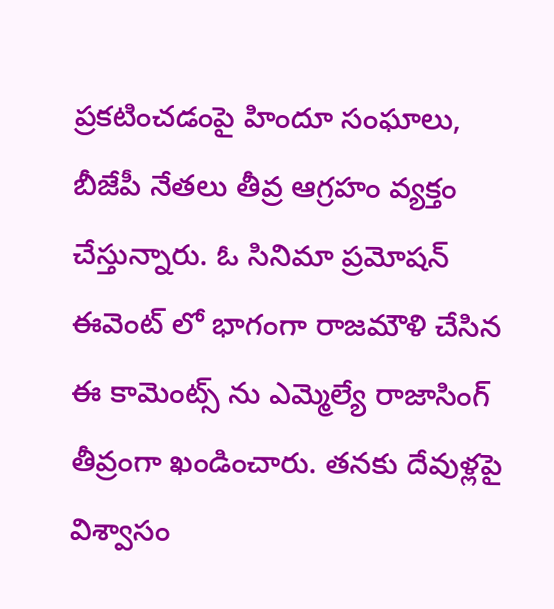ప్రకటించడంపై హిందూ సంఘాలు, బీజేపీ నేతలు తీవ్ర ఆగ్రహం వ్యక్తం చేస్తున్నారు. ఓ సినిమా ప్రమోషన్ ఈవెంట్ లో భాగంగా రాజమౌళి చేసిన ఈ కామెంట్స్ ను ఎమ్మెల్యే రాజాసింగ్ తీవ్రంగా ఖండించారు. తనకు దేవుళ్లపై విశ్వాసం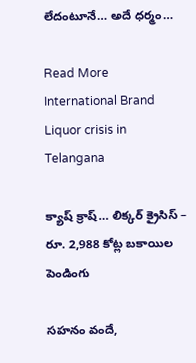లేదంటూనే… అదే ధర్మం…

Read More
International Brand Liquor crisis in Telangana

క్యాష్ క్రాష్… లిక్కర్ క్రైసిస్ – రూ. 2,988 కోట్ల బకాయిల  పెండింగు

సహనం వందే,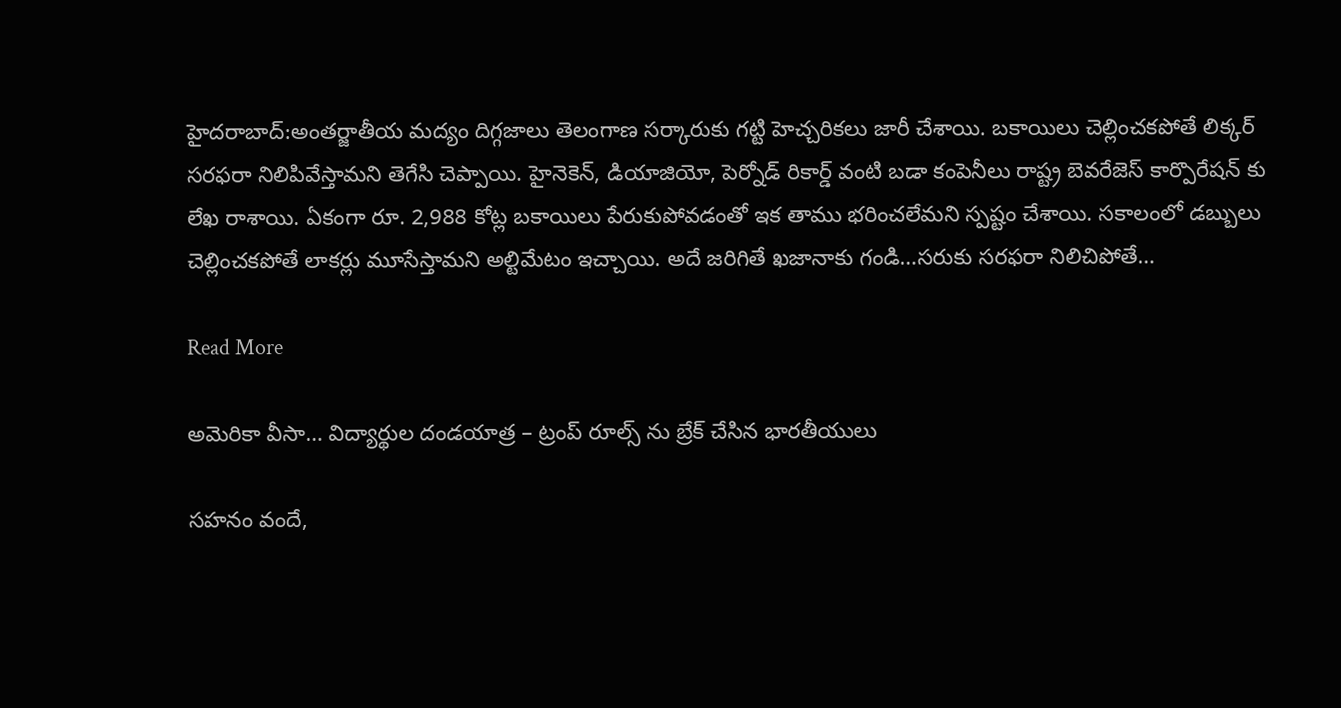హైదరాబాద్:అంతర్జాతీయ మద్యం దిగ్గజాలు తెలంగాణ సర్కారుకు గట్టి హెచ్చరికలు జారీ చేశాయి. బకాయిలు చెల్లించకపోతే లిక్కర్ సరఫరా నిలిపివేస్తామని తెగేసి చెప్పాయి. హైనెకెన్, డియాజియో, పెర్నోడ్ రికార్డ్ వంటి బడా కంపెనీలు రాష్ట్ర బెవరేజెస్ కార్పొరేషన్ కు లేఖ రాశాయి. ఏకంగా రూ. 2,988 కోట్ల బకాయిలు పేరుకుపోవడంతో ఇక తాము భరించలేమని స్పష్టం చేశాయి. సకాలంలో డబ్బులు చెల్లించకపోతే లాకర్లు మూసేస్తామని అల్టిమేటం ఇచ్చాయి. అదే జరిగితే ఖజానాకు గండి…సరుకు సరఫరా నిలిచిపోతే…

Read More

అమెరికా వీసా… విద్యార్థుల దండయాత్ర – ట్రంప్ రూల్స్ ను బ్రేక్ చేసిన భారతీయులు

సహనం వందే,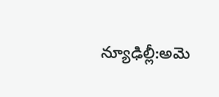న్యూఢిల్లీ:అమె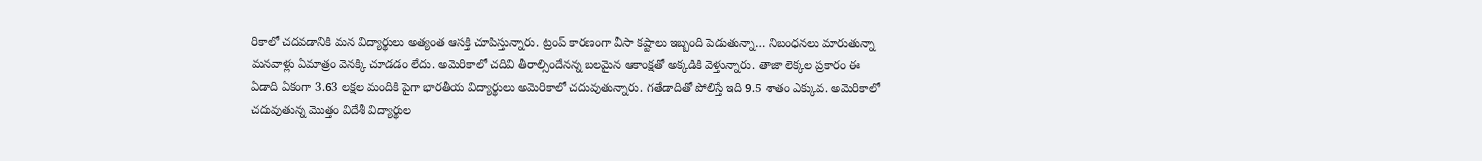రికాలో చదవడానికి మన విద్యార్థులు అత్యంత ఆసక్తి చూపిస్తున్నారు. ట్రంప్ కారణంగా వీసా కష్టాలు ఇబ్బంది పెడుతున్నా… నిబంధనలు మారుతున్నా మనవాళ్లు ఏమాత్రం వెనక్కి చూడడం లేదు. అమెరికాలో చదివి తీరాల్సిందేనన్న బలమైన ఆకాంక్షతో అక్కడికి వెళ్తున్నారు. తాజా లెక్కల ప్రకారం ఈ ఏడాది ఏకంగా 3.63 లక్షల మందికి పైగా భారతీయ విద్యార్థులు అమెరికాలో చదువుతున్నారు. గతేడాదితో పోలిస్తే ఇది 9.5 శాతం ఎక్కువ. అమెరికాలో చదువుతున్న మొత్తం విదేశీ విద్యార్థుల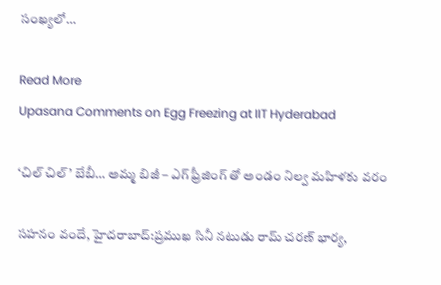సంఖ్యలో…

Read More
Upasana Comments on Egg Freezing at IIT Hyderabad

‘చిల్ చిల్’ బేబీ… అమ్మ బిజీ – ఎగ్ ఫ్రీజింగ్ తో అండం నిల్వ మహిళకు వరం

సహనం వందే, హైదరాబాద్:ప్రముఖ సినీ నటుడు రామ్ చరణ్ భార్య,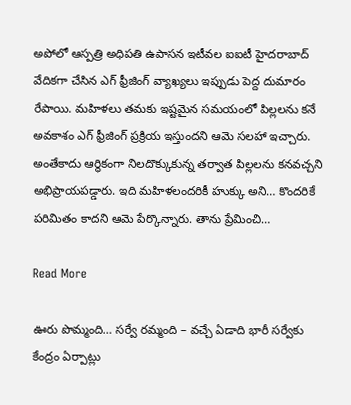అపోలో ఆస్పత్రి అధిపతి ఉపాసన ఇటీవల ఐఐటీ హైదరాబాద్ వేదికగా చేసిన ఎగ్ ఫ్రీజింగ్ వ్యాఖ్యలు ఇప్పుడు పెద్ద దుమారం రేపాయి. మహిళలు తమకు ఇష్టమైన సమయంలో పిల్లలను కనే అవకాశం ఎగ్ ఫ్రీజింగ్ ప్రక్రియ ఇస్తుందని ఆమె సలహా ఇచ్చారు. అంతేకాదు ఆర్థికంగా నిలదొక్కుకున్న తర్వాత పిల్లలను కనవచ్చని అభిప్రాయపడ్డారు. ఇది మహిళలందరికీ హుక్కు అని… కొందరికే పరిమితం కాదని ఆమె పేర్కొన్నారు. తాను ప్రేమించి…

Read More

ఊరు పొమ్మంది… సర్వే రమ్మంది – వచ్చే ఏడాది భారీ సర్వేకు కేంద్రం ఏర్పాట్లు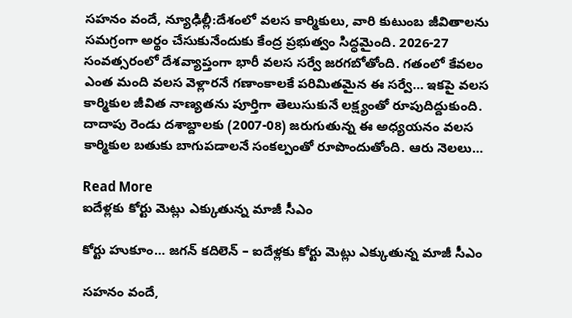సహనం వందే, న్యూఢిల్లీ:దేశంలో వలస కార్మికులు, వారి కుటుంబ జీవితాలను సమగ్రంగా అర్థం చేసుకునేందుకు కేంద్ర ప్రభుత్వం సిద్ధమైంది. 2026-27 సంవత్సరంలో దేశవ్యాప్తంగా భారీ వలస సర్వే జరగబోతోంది. గతంలో కేవలం ఎంత మంది వలస వెళ్లారనే గణాంకాలకే పరిమితమైన ఈ సర్వే… ఇకపై వలస కార్మికుల జీవిత నాణ్యతను పూర్తిగా తెలుసుకునే లక్ష్యంతో రూపుదిద్దుకుంది. దాదాపు రెండు దశాబ్దాలకు (2007-08) జరుగుతున్న ఈ అధ్యయనం వలస కార్మికుల బతుకు బాగుపడాలనే సంకల్పంతో రూపొందుతోంది. ఆరు నెలలు…

Read More
ఐదేళ్లకు కోర్టు మెట్లు ఎక్కుతున్న మాజీ సీఎం

కోర్టు హుకూం… జగన్ కదిలెన్ – ఐదేళ్లకు కోర్టు మెట్లు ఎక్కుతున్న మాజీ సీఎం

సహనం వందే,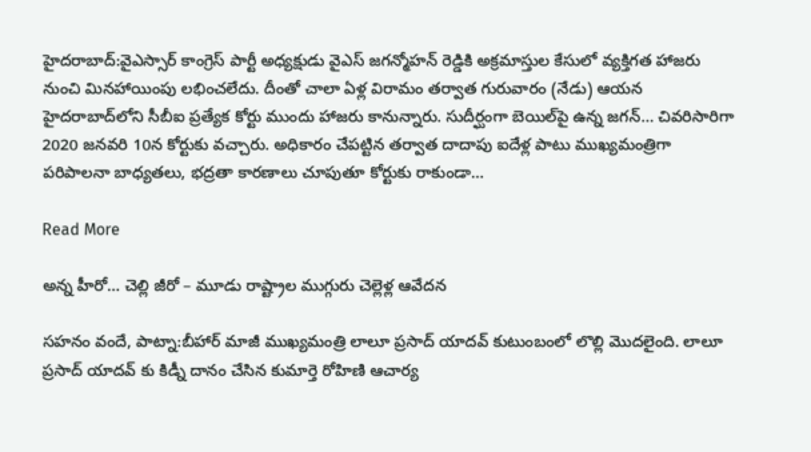హైదరాబాద్:వైఎస్సార్ కాంగ్రెస్ పార్టీ అధ్యక్షుడు వైఎస్ జగన్మోహన్ రెడ్డికి అక్రమాస్తుల కేసులో వ్యక్తిగత హాజరు నుంచి మినహాయింపు లభించలేదు. దీంతో చాలా ఏళ్ల విరామం తర్వాత గురువారం (నేడు) ఆయన హైదరాబాద్‌లోని సీబీఐ ప్రత్యేక కోర్టు ముందు హాజరు కానున్నారు. సుదీర్ఘంగా బెయిల్‌పై ఉన్న జగన్… చివరిసారిగా 2020 జనవరి 10న కోర్టుకు వచ్చారు. అధికారం చేపట్టిన తర్వాత దాదాపు ఐదేళ్ల పాటు ముఖ్యమంత్రిగా పరిపాలనా బాధ్యతలు, భద్రతా కారణాలు చూపుతూ కోర్టుకు రాకుండా…

Read More

అన్న హీరో… చెల్లి జీరో – మూడు రాష్ట్రాల ముగ్గురు చెల్లెళ్ల ఆవేదన

సహనం వందే, పాట్నా:బీహార్ మాజీ ముఖ్యమంత్రి లాలూ ప్రసాద్ యాదవ్ కుటుంబంలో లొల్లి మొదలైంది. లాలూ ప్రసాద్ యాదవ్ కు కిడ్నీ దానం చేసిన కుమార్తె రోహిణి ఆచార్య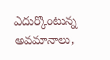ఎదుర్కొంటున్న అవమానాలు,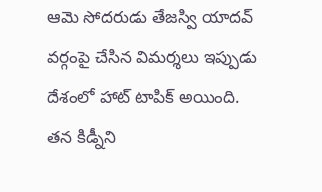ఆమె సోదరుడు తేజస్వి యాదవ్ వర్గంపై చేసిన విమర్శలు ఇప్పుడు దేశంలో హాట్ టాపిక్ అయింది. తన కిడ్నీని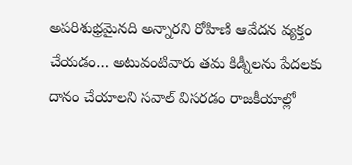అపరిశుభ్రమైనది అన్నారని రోహిణి ఆవేదన వ్యక్తం చేయడం… అటువంటివారు తమ కిడ్నీలను పేదలకు దానం చేయాలని సవాల్ విసరడం రాజకీయాల్లో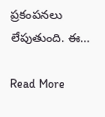ప్రకంపనలు లేపుతుంది. ఈ…

Read More